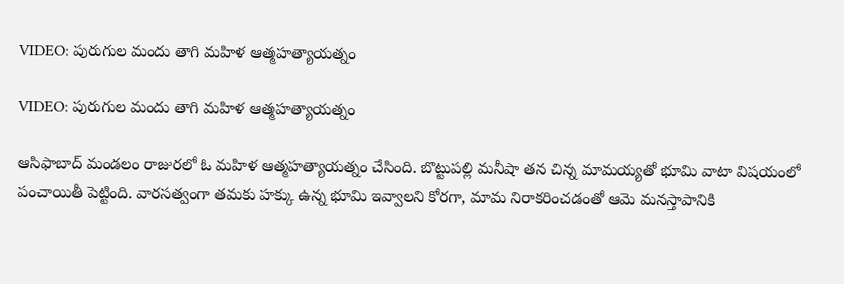VIDEO: పురుగుల మందు తాగి మహిళ ఆత్మహత్యాయత్నం

VIDEO: పురుగుల మందు తాగి మహిళ ఆత్మహత్యాయత్నం

ఆసిఫాబాద్ మండలం రాజురలో ఓ మహిళ ఆత్మహత్యాయత్నం చేసింది. బొట్టుపల్లి మనీషా తన చిన్న మామయ్యతో భూమి వాటా విషయంలో పంచాయితీ పెట్టింది. వారసత్వంగా తమకు హక్కు ఉన్న భూమి ఇవ్వాలని కోరగా, మామ నిరాకరించడంతో ఆమె మనస్తాపానికి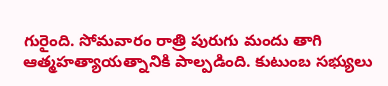గురైంది. సోమవారం రాత్రి పురుగు మందు తాగి ఆత్మహత్యాయత్నానికి పాల్పడింది. కుటుంబ సభ్యులు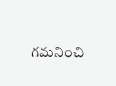గమనించి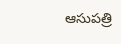ఆసుపత్రి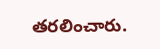తరలించారు.